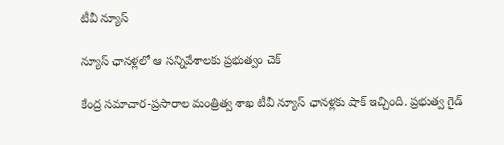టీవీ న్యూస్

న్యూస్ ఛానళ్లలో ఆ సన్నివేశాలకు ప్రభుత్వం చెక్

కేంద్ర సమాచార-ప్రసారాల మంత్రిత్వ శాఖ టీవీ న్యూస్ ఛానళ్లకు షాక్ ఇచ్చింది. ప్రభుత్వ గైడ్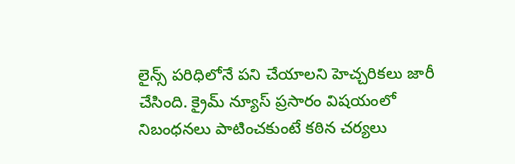లైన్స్ పరిధిలోనే పని చేయాలని హెచ్చరికలు జారీ చేసింది. క్రైమ్ న్యూస్ ప్రసారం విషయంలో నిబంధనలు పాటించకుంటే కఠిన చర్యలు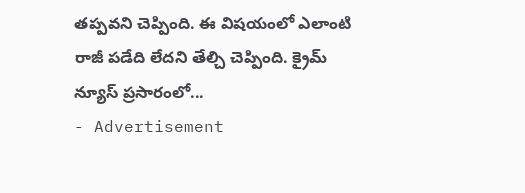తప్పవని చెప్పింది. ఈ విషయంలో ఎలాంటి రాజీ పడేది లేదని తేల్చి చెప్పింది. క్రైమ్ న్యూస్ ప్రసారంలో...
- Advertisement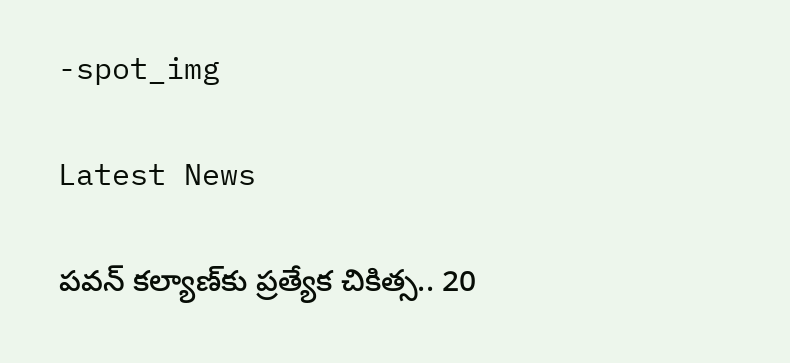-spot_img

Latest News

పవన్ కల్యాణ్‌కు ప్రత్యేక చికిత్స.. 20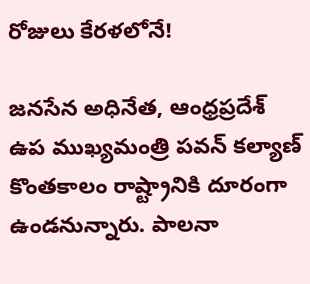రోజులు కేరళలోనే!

జనసేన అధినేత, ఆంధ్రప్రదేశ్ ఉప ముఖ్యమంత్రి పవన్ కల్యాణ్ కొంతకాలం రాష్ట్రానికి దూరంగా ఉండనున్నారు. పాలనా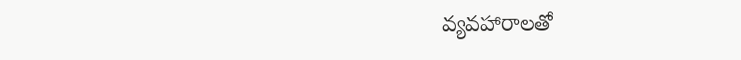వ్యవహారాలతో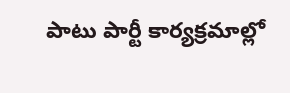పాటు పార్టీ కార్యక్రమాల్లో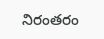నిరంతరం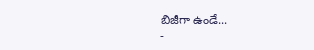బిజీగా ఉండే...
-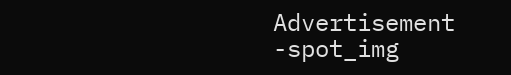Advertisement -spot_img